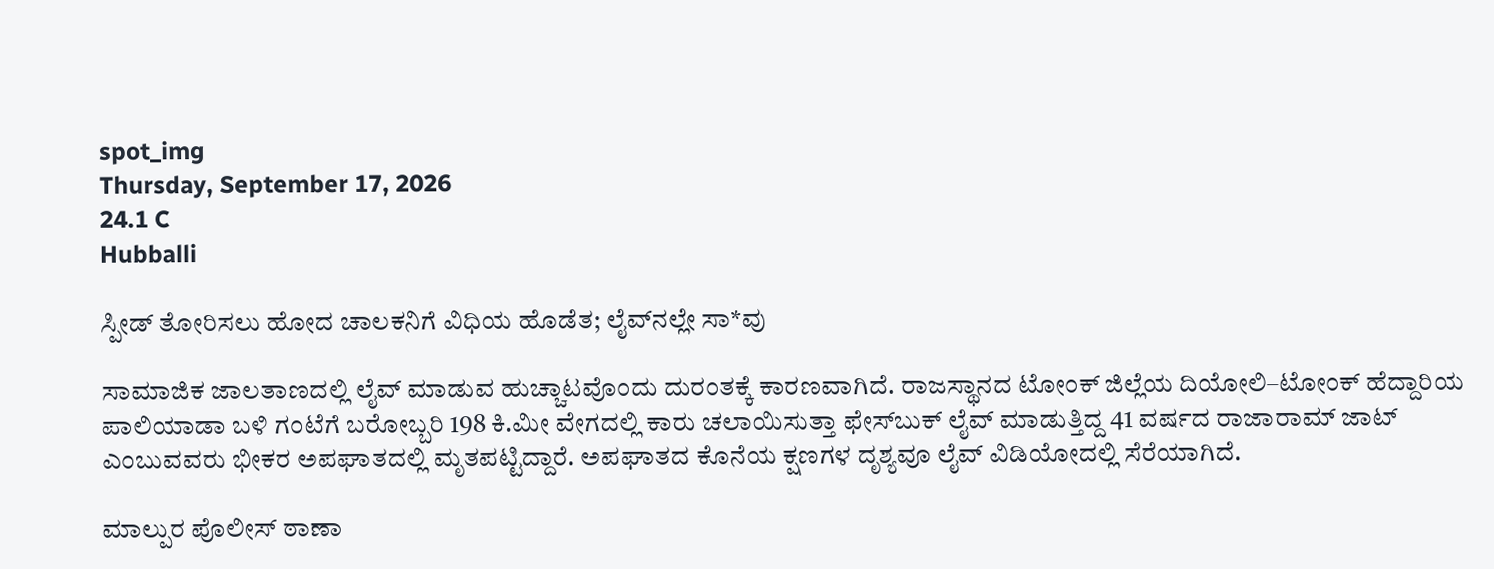spot_img
Thursday, September 17, 2026
24.1 C
Hubballi

ಸ್ಪೀಡ್ ತೋರಿಸಲು ಹೋದ ಚಾಲಕನಿಗೆ ವಿಧಿಯ ಹೊಡೆತ; ಲೈವ್‌ನಲ್ಲೇ ಸಾ*ವು

ಸಾಮಾಜಿಕ ಜಾಲತಾಣದಲ್ಲಿ ಲೈವ್ ಮಾಡುವ ಹುಚ್ಚಾಟವೊಂದು ದುರಂತಕ್ಕೆ ಕಾರಣವಾಗಿದೆ. ರಾಜಸ್ಥಾನದ ಟೋಂಕ್ ಜಿಲ್ಲೆಯ ದಿಯೋಲಿ–ಟೋಂಕ್ ಹೆದ್ದಾರಿಯ ಪಾಲಿಯಾಡಾ ಬಳಿ ಗಂಟೆಗೆ ಬರೋಬ್ಬರಿ 198 ಕಿ.ಮೀ ವೇಗದಲ್ಲಿ ಕಾರು ಚಲಾಯಿಸುತ್ತಾ ಫೇಸ್‌ಬುಕ್ ಲೈವ್ ಮಾಡುತ್ತಿದ್ದ 41 ವರ್ಷದ ರಾಜಾರಾಮ್ ಜಾಟ್ ಎಂಬುವವರು ಭೀಕರ ಅಪಘಾತದಲ್ಲಿ ಮೃತಪಟ್ಟಿದ್ದಾರೆ. ಅಪಘಾತದ ಕೊನೆಯ ಕ್ಷಣಗಳ ದೃಶ್ಯವೂ ಲೈವ್ ವಿಡಿಯೋದಲ್ಲಿ ಸೆರೆಯಾಗಿದೆ.

ಮಾಲ್ಪುರ ಪೊಲೀಸ್ ಠಾಣಾ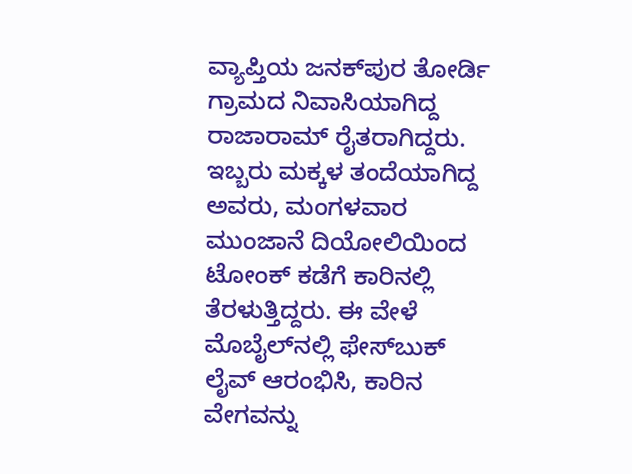ವ್ಯಾಪ್ತಿಯ ಜನಕ್‌ಪುರ ತೋರ್ಡಿ ಗ್ರಾಮದ ನಿವಾಸಿಯಾಗಿದ್ದ ರಾಜಾರಾಮ್ ರೈತರಾಗಿದ್ದರು. ಇಬ್ಬರು ಮಕ್ಕಳ ತಂದೆಯಾಗಿದ್ದ ಅವರು, ಮಂಗಳವಾರ ಮುಂಜಾನೆ ದಿಯೋಲಿಯಿಂದ ಟೋಂಕ್ ಕಡೆಗೆ ಕಾರಿನಲ್ಲಿ ತೆರಳುತ್ತಿದ್ದರು. ಈ ವೇಳೆ ಮೊಬೈಲ್‌ನಲ್ಲಿ ಫೇಸ್‌ಬುಕ್ ಲೈವ್ ಆರಂಭಿಸಿ, ಕಾರಿನ ವೇಗವನ್ನು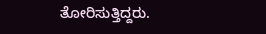ತೋರಿಸುತ್ತಿದ್ದರು.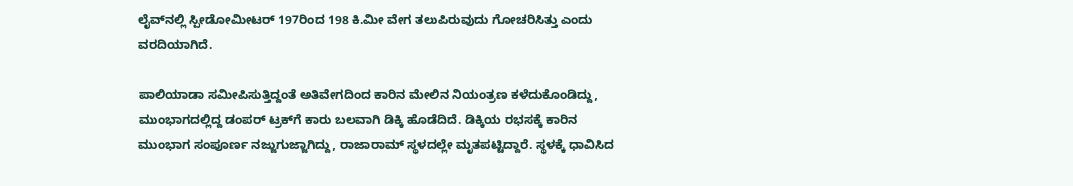ಲೈವ್‌ನಲ್ಲಿ ಸ್ಪೀಡೋಮೀಟರ್ 197ರಿಂದ 198 ಕಿ.ಮೀ ವೇಗ ತಲುಪಿರುವುದು ಗೋಚರಿಸಿತ್ತು ಎಂದು ವರದಿಯಾಗಿದೆ.

ಪಾಲಿಯಾಡಾ ಸಮೀಪಿಸುತ್ತಿದ್ದಂತೆ ಅತಿವೇಗದಿಂದ ಕಾರಿನ ಮೇಲಿನ ನಿಯಂತ್ರಣ ಕಳೆದುಕೊಂಡಿದ್ದು, ಮುಂಭಾಗದಲ್ಲಿದ್ದ ಡಂಪರ್ ಟ್ರಕ್‌ಗೆ ಕಾರು ಬಲವಾಗಿ ಡಿಕ್ಕಿ ಹೊಡೆದಿದೆ. ಡಿಕ್ಕಿಯ ರಭಸಕ್ಕೆ ಕಾರಿನ ಮುಂಭಾಗ ಸಂಪೂರ್ಣ ನಜ್ಜುಗುಜ್ಜಾಗಿದ್ದು, ರಾಜಾರಾಮ್ ಸ್ಥಳದಲ್ಲೇ ಮೃತಪಟ್ಟಿದ್ದಾರೆ. ಸ್ಥಳಕ್ಕೆ ಧಾವಿಸಿದ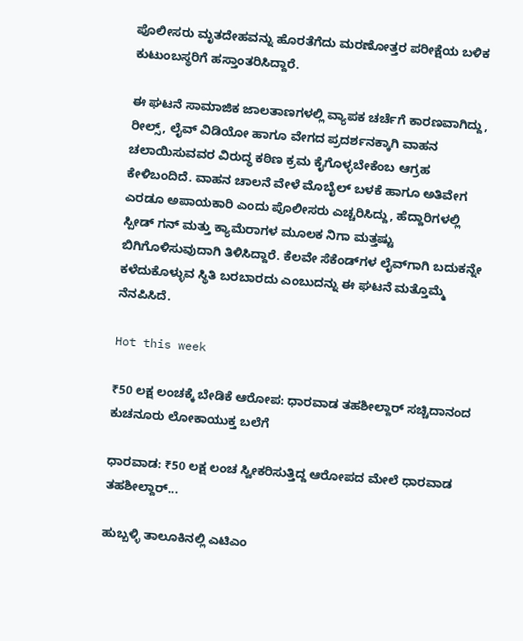ಪೊಲೀಸರು ಮೃತದೇಹವನ್ನು ಹೊರತೆಗೆದು ಮರಣೋತ್ತರ ಪರೀಕ್ಷೆಯ ಬಳಿಕ ಕುಟುಂಬಸ್ಥರಿಗೆ ಹಸ್ತಾಂತರಿಸಿದ್ದಾರೆ.

ಈ ಘಟನೆ ಸಾಮಾಜಿಕ ಜಾಲತಾಣಗಳಲ್ಲಿ ವ್ಯಾಪಕ ಚರ್ಚೆಗೆ ಕಾರಣವಾಗಿದ್ದು, ರೀಲ್ಸ್, ಲೈವ್ ವಿಡಿಯೋ ಹಾಗೂ ವೇಗದ ಪ್ರದರ್ಶನಕ್ಕಾಗಿ ವಾಹನ ಚಲಾಯಿಸುವವರ ವಿರುದ್ಧ ಕಠಿಣ ಕ್ರಮ ಕೈಗೊಳ್ಳಬೇಕೆಂಬ ಆಗ್ರಹ ಕೇಳಿಬಂದಿದೆ. ವಾಹನ ಚಾಲನೆ ವೇಳೆ ಮೊಬೈಲ್ ಬಳಕೆ ಹಾಗೂ ಅತಿವೇಗ ಎರಡೂ ಅಪಾಯಕಾರಿ ಎಂದು ಪೊಲೀಸರು ಎಚ್ಚರಿಸಿದ್ದು, ಹೆದ್ದಾರಿಗಳಲ್ಲಿ ಸ್ಪೀಡ್ ಗನ್ ಮತ್ತು ಕ್ಯಾಮೆರಾಗಳ ಮೂಲಕ ನಿಗಾ ಮತ್ತಷ್ಟು ಬಿಗಿಗೊಳಿಸುವುದಾಗಿ ತಿಳಿಸಿದ್ದಾರೆ. ಕೆಲವೇ ಸೆಕೆಂಡ್‌ಗಳ ಲೈವ್‌ಗಾಗಿ ಬದುಕನ್ನೇ ಕಳೆದುಕೊಳ್ಳುವ ಸ್ಥಿತಿ ಬರಬಾರದು ಎಂಬುದನ್ನು ಈ ಘಟನೆ ಮತ್ತೊಮ್ಮೆ ನೆನಪಿಸಿದೆ.

Hot this week

₹50 ಲಕ್ಷ ಲಂಚಕ್ಕೆ ಬೇಡಿಕೆ ಆರೋಪ: ಧಾರವಾಡ ತಹಶೀಲ್ದಾರ್ ಸಚ್ಚಿದಾನಂದ ಕುಚನೂರು ಲೋಕಾಯುಕ್ತ ಬಲೆಗೆ

ಧಾರವಾಡ: ₹50 ಲಕ್ಷ ಲಂಚ ಸ್ವೀಕರಿಸುತ್ತಿದ್ದ ಆರೋಪದ ಮೇಲೆ ಧಾರವಾಡ ತಹಶೀಲ್ದಾರ್...

ಹುಬ್ಬಳ್ಳಿ ತಾಲೂಕಿನಲ್ಲಿ ಎಟಿಎಂ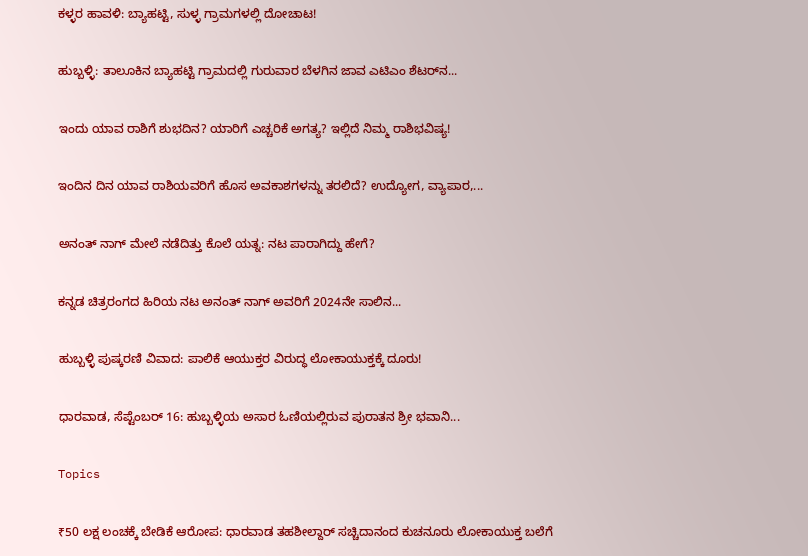ಕಳ್ಳರ ಹಾವಳಿ: ಬ್ಯಾಹಟ್ಟಿ, ಸುಳ್ಳ ಗ್ರಾಮಗಳಲ್ಲಿ ದೋಚಾಟ!

ಹುಬ್ಬಳ್ಳಿ: ತಾಲೂಕಿನ ಬ್ಯಾಹಟ್ಟಿ ಗ್ರಾಮದಲ್ಲಿ ಗುರುವಾರ ಬೆಳಗಿನ ಜಾವ ಎಟಿಎಂ ಶೆಟರ್‌ನ...

ಇಂದು ಯಾವ ರಾಶಿಗೆ ಶುಭದಿನ? ಯಾರಿಗೆ ಎಚ್ಚರಿಕೆ ಅಗತ್ಯ? ಇಲ್ಲಿದೆ ನಿಮ್ಮ ರಾಶಿಭವಿಷ್ಯ!

ಇಂದಿನ ದಿನ ಯಾವ ರಾಶಿಯವರಿಗೆ ಹೊಸ ಅವಕಾಶಗಳನ್ನು ತರಲಿದೆ? ಉದ್ಯೋಗ, ವ್ಯಾಪಾರ,...

ಅನಂತ್ ನಾಗ್ ಮೇಲೆ ನಡೆದಿತ್ತು ಕೊಲೆ ಯತ್ನ: ನಟ ಪಾರಾಗಿದ್ದು ಹೇಗೆ?

ಕನ್ನಡ ಚಿತ್ರರಂಗದ ಹಿರಿಯ ನಟ ಅನಂತ್ ನಾಗ್ ಅವರಿಗೆ 2024ನೇ ಸಾಲಿನ...

ಹುಬ್ಬಳ್ಳಿ ಪುಷ್ಕರಣಿ ವಿವಾದ: ಪಾಲಿಕೆ ಆಯುಕ್ತರ ವಿರುದ್ಧ ಲೋಕಾಯುಕ್ತಕ್ಕೆ ದೂರು!

ಧಾರವಾಡ, ಸೆಪ್ಟೆಂಬರ್ 16: ಹುಬ್ಬಳ್ಳಿಯ ಅಸಾರ ಓಣಿಯಲ್ಲಿರುವ ಪುರಾತನ ಶ್ರೀ ಭವಾನಿ...

Topics

₹50 ಲಕ್ಷ ಲಂಚಕ್ಕೆ ಬೇಡಿಕೆ ಆರೋಪ: ಧಾರವಾಡ ತಹಶೀಲ್ದಾರ್ ಸಚ್ಚಿದಾನಂದ ಕುಚನೂರು ಲೋಕಾಯುಕ್ತ ಬಲೆಗೆ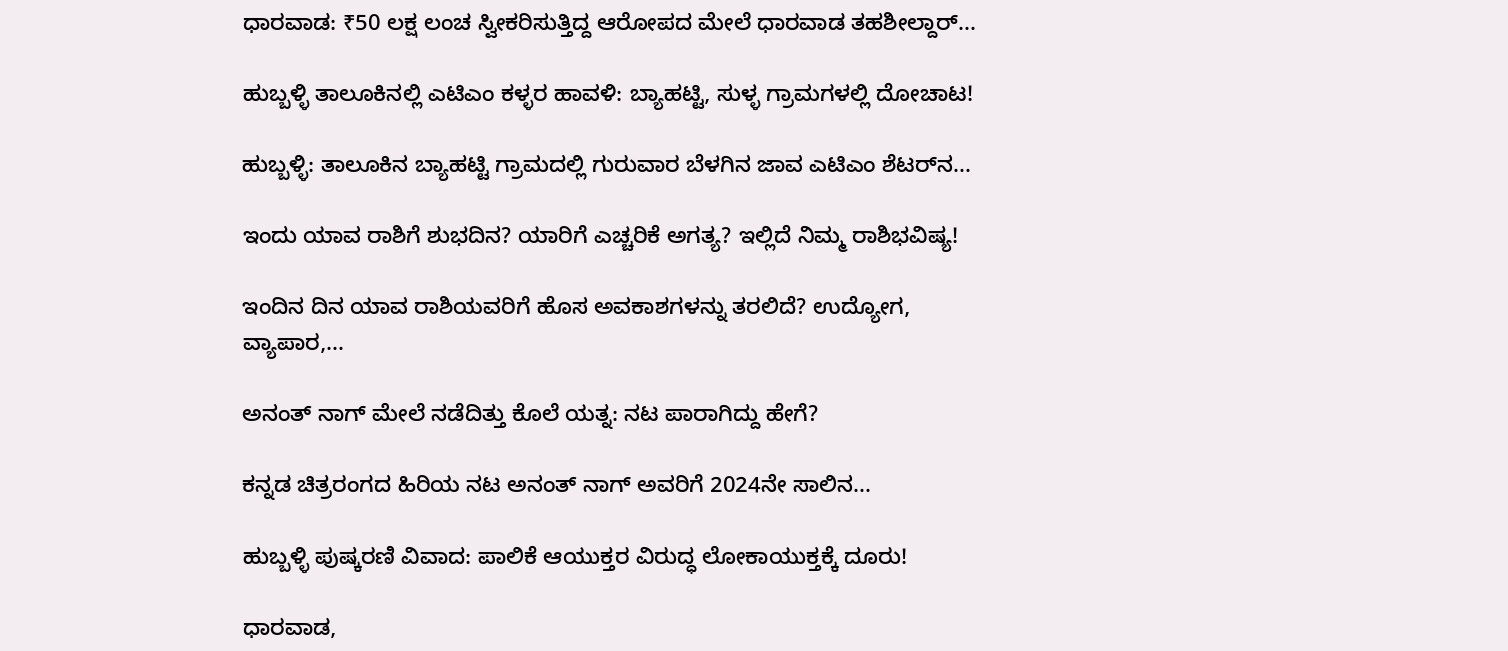ಧಾರವಾಡ: ₹50 ಲಕ್ಷ ಲಂಚ ಸ್ವೀಕರಿಸುತ್ತಿದ್ದ ಆರೋಪದ ಮೇಲೆ ಧಾರವಾಡ ತಹಶೀಲ್ದಾರ್...

ಹುಬ್ಬಳ್ಳಿ ತಾಲೂಕಿನಲ್ಲಿ ಎಟಿಎಂ ಕಳ್ಳರ ಹಾವಳಿ: ಬ್ಯಾಹಟ್ಟಿ, ಸುಳ್ಳ ಗ್ರಾಮಗಳಲ್ಲಿ ದೋಚಾಟ!

ಹುಬ್ಬಳ್ಳಿ: ತಾಲೂಕಿನ ಬ್ಯಾಹಟ್ಟಿ ಗ್ರಾಮದಲ್ಲಿ ಗುರುವಾರ ಬೆಳಗಿನ ಜಾವ ಎಟಿಎಂ ಶೆಟರ್‌ನ...

ಇಂದು ಯಾವ ರಾಶಿಗೆ ಶುಭದಿನ? ಯಾರಿಗೆ ಎಚ್ಚರಿಕೆ ಅಗತ್ಯ? ಇಲ್ಲಿದೆ ನಿಮ್ಮ ರಾಶಿಭವಿಷ್ಯ!

ಇಂದಿನ ದಿನ ಯಾವ ರಾಶಿಯವರಿಗೆ ಹೊಸ ಅವಕಾಶಗಳನ್ನು ತರಲಿದೆ? ಉದ್ಯೋಗ, ವ್ಯಾಪಾರ,...

ಅನಂತ್ ನಾಗ್ ಮೇಲೆ ನಡೆದಿತ್ತು ಕೊಲೆ ಯತ್ನ: ನಟ ಪಾರಾಗಿದ್ದು ಹೇಗೆ?

ಕನ್ನಡ ಚಿತ್ರರಂಗದ ಹಿರಿಯ ನಟ ಅನಂತ್ ನಾಗ್ ಅವರಿಗೆ 2024ನೇ ಸಾಲಿನ...

ಹುಬ್ಬಳ್ಳಿ ಪುಷ್ಕರಣಿ ವಿವಾದ: ಪಾಲಿಕೆ ಆಯುಕ್ತರ ವಿರುದ್ಧ ಲೋಕಾಯುಕ್ತಕ್ಕೆ ದೂರು!

ಧಾರವಾಡ,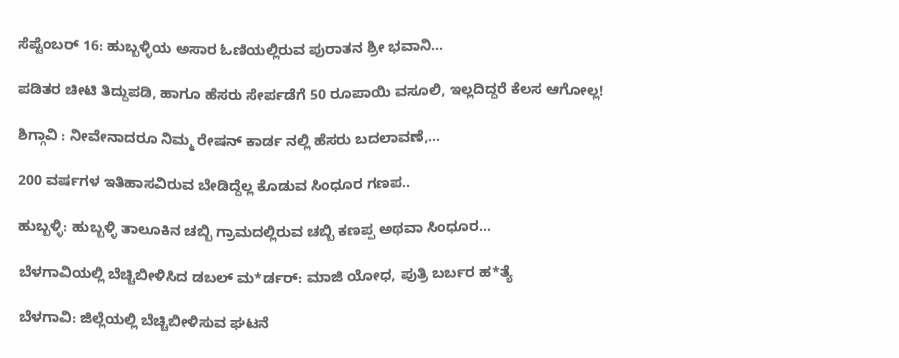ಸೆಪ್ಟೆಂಬರ್ 16: ಹುಬ್ಬಳ್ಳಿಯ ಅಸಾರ ಓಣಿಯಲ್ಲಿರುವ ಪುರಾತನ ಶ್ರೀ ಭವಾನಿ...

ಪಡಿತರ ಚೀಟಿ ತಿದ್ದುಪಡಿ, ಹಾಗೂ ಹೆಸರು ಸೇರ್ಪಡೆಗೆ 50 ರೂಪಾಯಿ ವಸೂಲಿ, ಇಲ್ಲದಿದ್ದರೆ ಕೆಲಸ ಆಗೋಲ್ಲ!

ಶಿಗ್ಗಾವಿ : ನೀವೇನಾದರೂ ನಿಮ್ಮ ರೇಷನ್ ಕಾರ್ಡ ನಲ್ಲಿ ಹೆಸರು ಬದಲಾವಣೆ,...

200 ವರ್ಷಗಳ ಇತಿಹಾಸವಿರುವ ಬೇಡಿದ್ದೆಲ್ಲ ಕೊಡುವ ಸಿಂಧೂರ ಗಣಪ..

ಹುಬ್ಬಳ್ಳಿ: ಹುಬ್ಬಳ್ಳಿ ತಾಲೂಕಿನ ಚಬ್ಬಿ ಗ್ರಾಮದಲ್ಲಿರುವ ಚಬ್ಬಿ ಕಣಪ್ಪ ಅಥವಾ ಸಿಂಧೂರ...

ಬೆಳಗಾವಿಯಲ್ಲಿ ಬೆಚ್ಚಿಬೀಳಿಸಿದ ಡಬಲ್ ಮ*ರ್ಡರ್: ಮಾಜಿ ಯೋಧ, ಪುತ್ರಿ ಬರ್ಬರ ಹ*ತ್ಯೆ

ಬೆಳಗಾವಿ: ಜಿಲ್ಲೆಯಲ್ಲಿ ಬೆಚ್ಚಿಬೀಳಿಸುವ ಘಟನೆ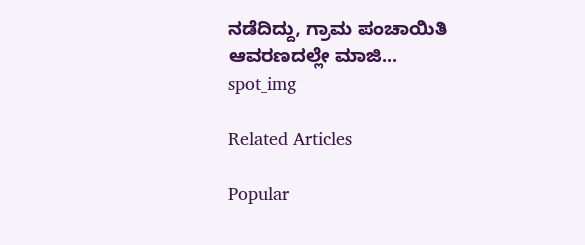ನಡೆದಿದ್ದು, ಗ್ರಾಮ ಪಂಚಾಯಿತಿ ಆವರಣದಲ್ಲೇ ಮಾಜಿ...
spot_img

Related Articles

Popular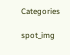Categories

spot_img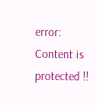error: Content is protected !!